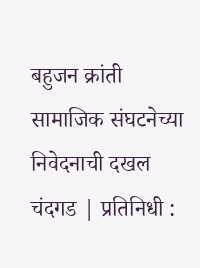बहुजन क्रांती सामाजिक संघटनेच्या निवेदनाची दखल
चंदगड | प्रतिनिधी :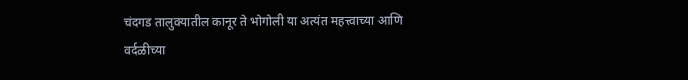चंदगड तालुक्यातील कानूर ते भोगोली या अत्यंत महत्त्वाच्या आणि वर्दळीच्या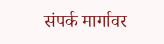संपर्क मार्गावर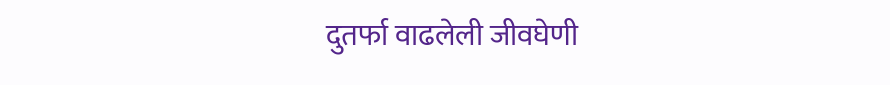दुतर्फा वाढलेली जीवघेणी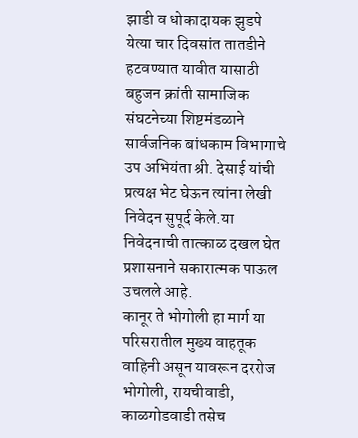झाडी व धोकादायक झुडपे येत्या चार दिवसांत तातडीने हटवण्यात यावीत यासाठी बहुजन क्रांती सामाजिक संघटनेच्या शिष्टमंडळाने सार्वजनिक बांधकाम विभागाचे उप अभियंता श्री. देसाई यांची प्रत्यक्ष भेट घेऊन त्यांना लेखी निवेदन सुपूर्द केले.या निवेदनाची तात्काळ दखल घेत प्रशासनाने सकारात्मक पाऊल उचलले आहे.
कानूर ते भोगोली हा मार्ग या परिसरातील मुख्य वाहतूक वाहिनी असून यावरून दररोज भोगोली, रायचीवाडी, काळगोडवाडी तसेच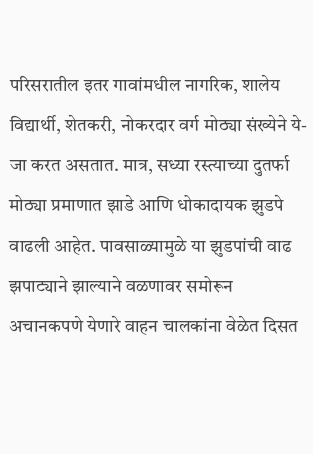परिसरातील इतर गावांमधील नागरिक, शालेय विद्यार्थी, शेतकरी, नोकरदार वर्ग मोठ्या संख्येने ये-जा करत असतात. मात्र, सध्या रस्त्याच्या दुतर्फा मोठ्या प्रमाणात झाडे आणि धोकादायक झुडपे वाढली आहेत. पावसाळ्यामुळे या झुडपांची वाढ झपाट्याने झाल्याने वळणावर समोरून अचानकपणे येणारे वाहन चालकांना वेळेत दिसत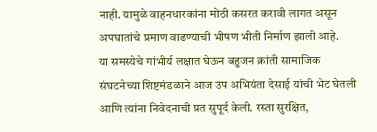नाही. यामुळे वाहनधारकांना मोठी कसरत करावी लागत असून अपघातांचे प्रमाण वाढण्याची भीषण भीती निर्माण झाली आहे.
या समस्येचे गांभीर्य लक्षात घेऊन बहुजन क्रांती सामाजिक संघटनेच्या शिष्टमंडळाने आज उप अभियंता देसाई यांची भेट घेतली आणि त्यांना निवेदनाची प्रत सुपूर्द केली. रस्ता सुरक्षित,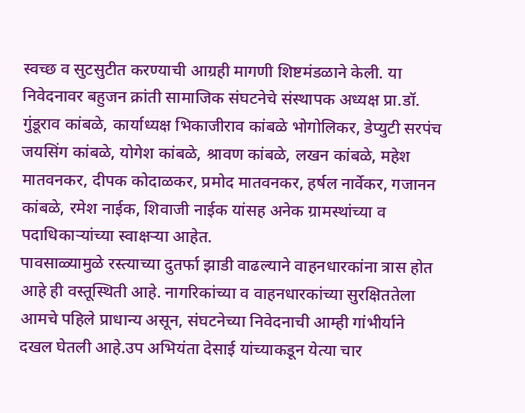स्वच्छ व सुटसुटीत करण्याची आग्रही मागणी शिष्टमंडळाने केली. या निवेदनावर बहुजन क्रांती सामाजिक संघटनेचे संस्थापक अध्यक्ष प्रा.डॉ. गुंडूराव कांबळे, कार्याध्यक्ष भिकाजीराव कांबळे भोगोलिकर, डेप्युटी सरपंच जयसिंग कांबळे, योगेश कांबळे, श्रावण कांबळे, लखन कांबळे, महेश मातवनकर, दीपक कोदाळकर, प्रमोद मातवनकर, हर्षल नार्वेकर, गजानन कांबळे, रमेश नाईक, शिवाजी नाईक यांसह अनेक ग्रामस्थांच्या व पदाधिकाऱ्यांच्या स्वाक्षऱ्या आहेत.
पावसाळ्यामुळे रस्त्याच्या दुतर्फा झाडी वाढल्याने वाहनधारकांना त्रास होत आहे ही वस्तूस्थिती आहे. नागरिकांच्या व वाहनधारकांच्या सुरक्षिततेला आमचे पहिले प्राधान्य असून, संघटनेच्या निवेदनाची आम्ही गांभीर्याने दखल घेतली आहे.उप अभियंता देसाई यांच्याकडून येत्या चार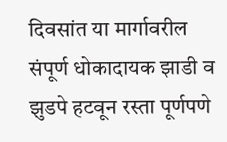दिवसांत या मार्गावरील संपूर्ण धोकादायक झाडी व झुडपे हटवून रस्ता पूर्णपणे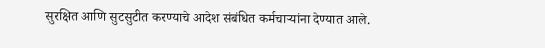सुरक्षित आणि सुटसुटीत करण्याचे आदेश संबंधित कर्मचाऱ्यांना देण्यात आले.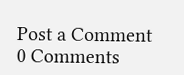Post a Comment
0 Comments